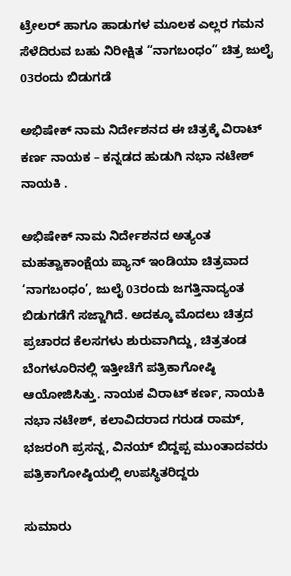ಟ್ರೇಲರ್ ಹಾಗೂ ಹಾಡುಗಳ ಮೂಲಕ ಎಲ್ಲರ ಗಮನ ಸೆಳೆದಿರುವ ಬಹು ನಿರೀಕ್ಷಿತ “ನಾಗಬಂಧಂ” ಚಿತ್ರ ಜುಲೈ 03ರಂದು ಬಿಡುಗಡೆ

ಅಭಿಷೇಕ್‍ ನಾಮ ನಿರ್ದೇಶನದ ಈ ಚಿತ್ರಕ್ಕೆ ವಿರಾಟ್ ಕರ್ಣ ನಾಯಕ – ಕನ್ನಡದ ಹುಡುಗಿ ನಭಾ ನಟೇಶ್ ನಾಯಕಿ .

ಅಭಿಷೇಕ್ ನಾಮ ನಿರ್ದೇಶನದ ಅತ್ಯಂತ ಮಹತ್ವಾಕಾಂಕ್ಷೆಯ ಪ್ಯಾನ್ ಇಂಡಿಯಾ ಚಿತ್ರವಾದ ‘ನಾಗಬಂಧಂ’, ಜುಲೈ 03ರಂದು ಜಗತ್ತಿನಾದ್ಯಂತ ಬಿಡುಗಡೆಗೆ ಸಜ್ಜಾಗಿದೆ. ಅದಕ್ಕೂ ಮೊದಲು ಚಿತ್ರದ ಪ್ರಚಾರದ ಕೆಲಸಗಳು ಶುರುವಾಗಿದ್ದು, ಚಿತ್ರತಂಡ ಬೆಂಗಳೂರಿನಲ್ಲಿ ಇತ್ತೀಚೆಗೆ ಪತ್ರಿಕಾಗೋಷ್ಠಿ ಆಯೋಜಿಸಿತ್ತು. ನಾಯಕ ವಿರಾಟ್ ಕರ್ಣ, ನಾಯಕಿ ನಭಾ‌ ನಟೇಶ್‌, ಕಲಾವಿದರಾದ ಗರುಡ ರಾಮ್, ಭಜರಂಗಿ ಪ್ರಸನ್ನ, ವಿನಯ್ ಬಿದ್ದಪ್ಪ ಮುಂತಾದವರು ಪತ್ರಿಕಾಗೋಷ್ಠಿಯಲ್ಲಿ ಉಪಸ್ಥಿತರಿದ್ದರು

ಸುಮಾರು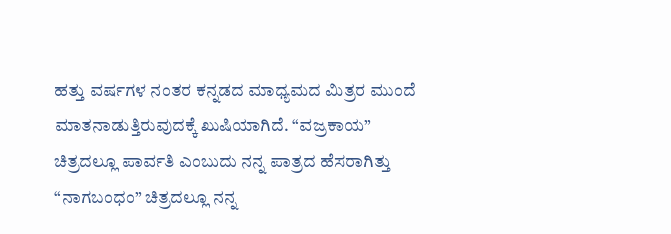ಹತ್ತು ವರ್ಷಗಳ ನಂತರ ಕನ್ನಡದ ಮಾಧ್ಯಮದ ಮಿತ್ರರ ಮುಂದೆ ಮಾತನಾಡುತ್ತಿರುವುದಕ್ಕೆ ಖುಷಿಯಾಗಿದೆ. “ವಜ್ರಕಾಯ” ಚಿತ್ರದಲ್ಲೂ ಪಾರ್ವತಿ ಎಂಬುದು ನನ್ನ ಪಾತ್ರದ ಹೆಸರಾಗಿತ್ತು “ನಾಗಬಂಧಂ” ಚಿತ್ರದಲ್ಲೂ ನನ್ನ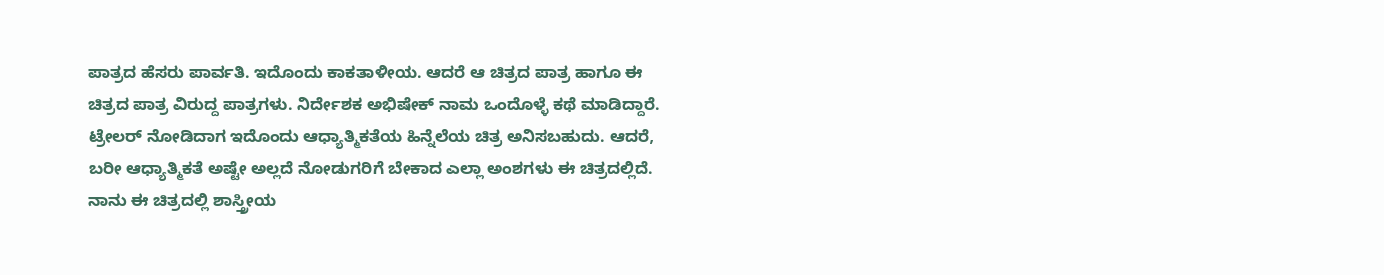ಪಾತ್ರದ ಹೆಸರು ಪಾರ್ವತಿ. ಇದೊಂದು ಕಾಕತಾಳೀಯ. ಆದರೆ ಆ ಚಿತ್ರದ ಪಾತ್ರ ಹಾಗೂ ಈ ಚಿತ್ರದ ಪಾತ್ರ ವಿರುದ್ದ‌ ಪಾತ್ರಗಳು. ನಿರ್ದೇಶಕ ಅಭಿಷೇಕ್ ನಾಮ ಒಂದೊಳ್ಳೆ ಕಥೆ ಮಾಡಿದ್ದಾರೆ. ಟ್ರೇಲರ್ ನೋಡಿದಾಗ ಇದೊಂದು ಆಧ್ಯಾತ್ಮಿಕತೆಯ ಹಿನ್ನೆಲೆಯ ಚಿತ್ರ ಅನಿಸಬಹುದು. ಆದರೆ, ಬರೀ‌ ಆಧ್ಯಾತ್ಮಿಕತೆ ಅಷ್ಟೇ ಅಲ್ಲದೆ ನೋಡುಗರಿಗೆ ಬೇಕಾದ ಎಲ್ಲಾ ಅಂಶಗಳು ಈ ಚಿತ್ರದಲ್ಲಿದೆ. ನಾನು ಈ ಚಿತ್ರದಲ್ಲಿ ಶಾಸ್ತ್ರೀಯ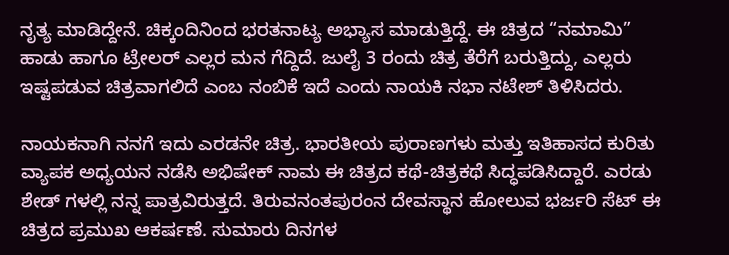ನೃತ್ಯ ಮಾಡಿದ್ದೇನೆ. ಚಿಕ್ಕಂದಿನಿಂದ ಭರತನಾಟ್ಯ ಅಭ್ಯಾಸ ಮಾಡುತ್ತಿದ್ದೆ. ಈ ಚಿತ್ರದ “ನಮಾಮಿ” ಹಾಡು ಹಾಗೂ ಟ್ರೇಲರ್ ಎಲ್ಲರ ಮನ ಗೆದ್ದಿದೆ. ಜುಲೈ 3 ರಂದು ಚಿತ್ರ ತೆರೆಗೆ ಬರುತ್ತಿದ್ದು, ಎಲ್ಲರು ಇಷ್ಟಪಡುವ ಚಿತ್ರವಾಗಲಿದೆ ಎಂಬ ನಂಬಿಕೆ ಇದೆ ಎಂದು ನಾಯಕಿ ನಭಾ ನಟೇಶ್ ತಿಳಿಸಿದರು.

ನಾಯಕನಾಗಿ ನನಗೆ ಇದು ಎರಡನೇ ಚಿತ್ರ. ಭಾರತೀಯ ಪುರಾಣಗಳು ಮತ್ತು ಇತಿಹಾಸದ ಕುರಿತು ವ್ಯಾಪಕ ಅಧ್ಯಯನ ನಡೆಸಿ ಅಭಿಷೇಕ್‍ ನಾಮ ಈ ಚಿತ್ರದ ಕಥೆ-ಚಿತ್ರಕಥೆ ಸಿದ್ಧಪಡಿಸಿದ್ದಾರೆ. ಎರಡು ಶೇಡ್ ಗಳಲ್ಲಿ ನನ್ನ ಪಾತ್ರವಿರುತ್ತದೆ. ತಿರುವನಂತಪುರಂನ ದೇವಸ್ಥಾನ ಹೋಲುವ ಭರ್ಜರಿ ಸೆಟ್ ಈ ಚಿತ್ರದ ಪ್ರಮುಖ ಆಕರ್ಷಣೆ. ಸುಮಾರು ದಿನಗಳ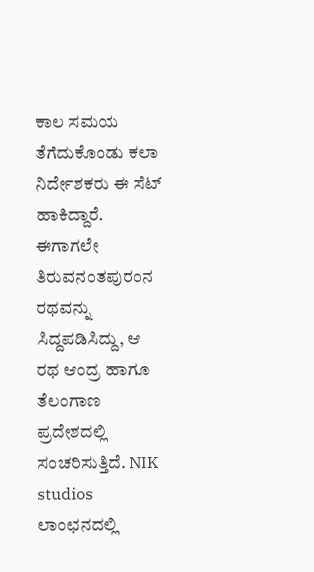ಕಾಲ ಸಮಯ ತೆಗೆದುಕೊಂಡು ಕಲಾ ನಿರ್ದೇಶಕರು ಈ ಸೆಟ್ ಹಾಕಿದ್ದಾರೆ. ಈಗಾಗಲೇ ತಿರುವನಂತಪುರಂನ ರಥವನ್ನು ಸಿದ್ದಪಡಿಸಿದ್ದು, ಆ ರಥ ಆಂದ್ರ ಹಾಗೂ ತೆಲಂಗಾಣ ಪ್ರದೇಶದಲ್ಲಿ ಸಂಚರಿಸುತ್ತಿದೆ. NIK studios ಲಾಂಛನದಲ್ಲಿ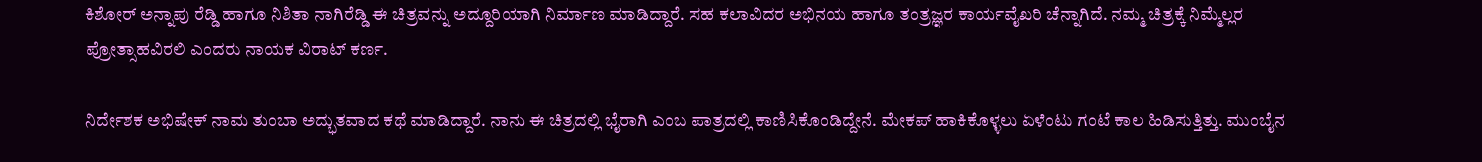ಕಿಶೋರ್ ಅನ್ನಾಪು ರೆಡ್ಡಿ ಹಾಗೂ ನಿಶಿತಾ ನಾಗಿರೆಡ್ಡಿ ಈ ಚಿತ್ರವನ್ನು ಅದ್ದೂರಿಯಾಗಿ ನಿರ್ಮಾಣ ಮಾಡಿದ್ದಾರೆ. ಸಹ ಕಲಾವಿದರ ಅಭಿನಯ ಹಾಗೂ ತಂತ್ರಜ್ಞರ ಕಾರ್ಯವೈಖರಿ ಚೆನ್ನಾಗಿದೆ. ನಮ್ಮ ಚಿತ್ರಕ್ಕೆ ನಿಮ್ಮೆಲ್ಲರ ಪ್ರೋತ್ಸಾಹವಿರಲಿ ಎಂದರು ನಾಯಕ ವಿರಾಟ್ ಕರ್ಣ.

ನಿರ್ದೇಶಕ ಅಭಿಷೇಕ್ ನಾಮ ತುಂಬಾ ಅದ್ಭುತವಾದ ಕಥೆ ಮಾಡಿದ್ದಾರೆ. ನಾನು ಈ ಚಿತ್ರದಲ್ಲಿ ಭೈರಾಗಿ ಎಂಬ ಪಾತ್ರದಲ್ಲಿ ಕಾಣಿಸಿಕೊಂಡಿದ್ದೇನೆ. ಮೇಕಪ್ ಹಾಕಿಕೊಳ್ಳಲು ಏಳೆಂಟು ಗಂಟೆ ಕಾಲ ಹಿಡಿಸುತ್ತಿತ್ತು. ಮುಂಬೈನ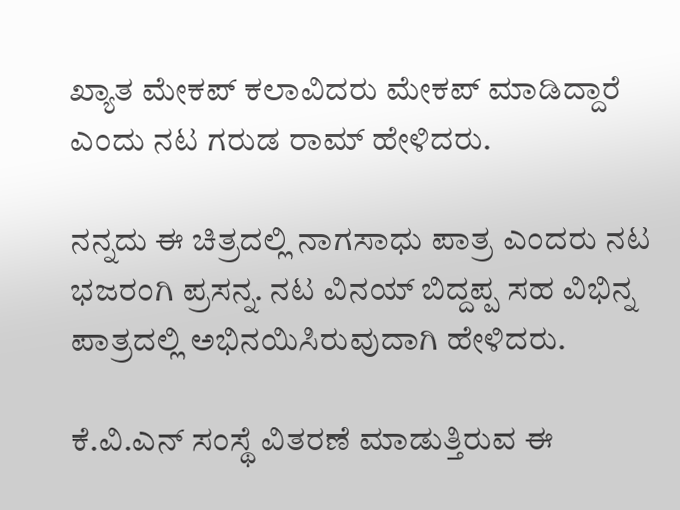ಖ್ಯಾತ ಮೇಕಪ್ ಕಲಾವಿದರು ಮೇಕಪ್ ಮಾಡಿದ್ದಾರೆ ಎಂದು ನಟ ಗರುಡ ರಾಮ್ ಹೇಳಿದರು.

ನನ್ನದು ಈ ಚಿತ್ರದಲ್ಲಿ ನಾಗಸಾಧು ಪಾತ್ರ ಎಂದರು ನಟ ಭಜರಂಗಿ ಪ್ರಸನ್ನ. ನಟ ವಿನಯ್ ಬಿದ್ದಪ್ಪ ಸಹ ವಿಭಿನ್ನ ಪಾತ್ರದಲ್ಲಿ ಅಭಿನಯಿಸಿರುವುದಾಗಿ ಹೇಳಿದರು.

ಕೆ.ವಿ.ಎನ್ ಸಂಸ್ಥೆ ವಿತರಣೆ ಮಾಡುತ್ತಿರುವ ಈ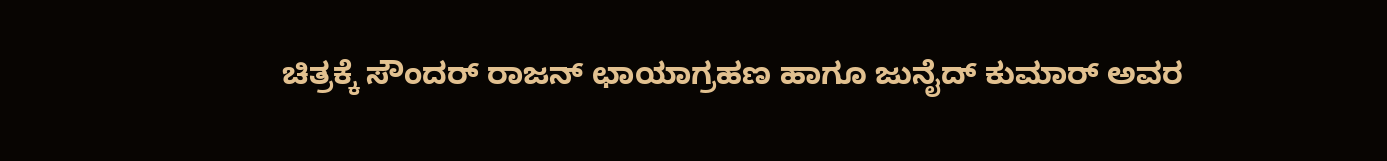ಚಿತ್ರಕ್ಕೆ ಸೌಂದರ್ ರಾಜನ್‍ ಛಾಯಾಗ್ರಹಣ ಹಾಗೂ ಜುನೈದ್‍ ಕುಮಾರ್ ಅವರ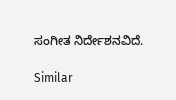ಸಂಗೀತ ನಿರ್ದೇಶನವಿದೆ.

Similar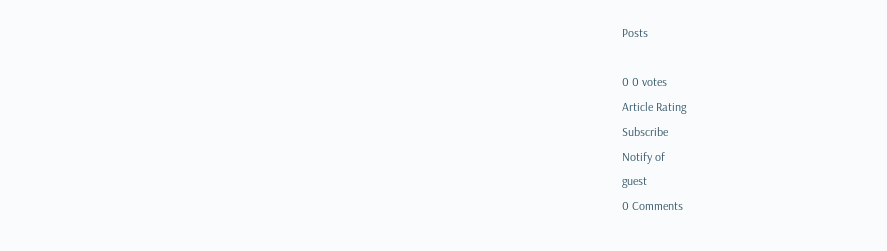Posts

0 0 votes
Article Rating
Subscribe
Notify of
guest
0 Comments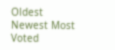Oldest
Newest Most Voted